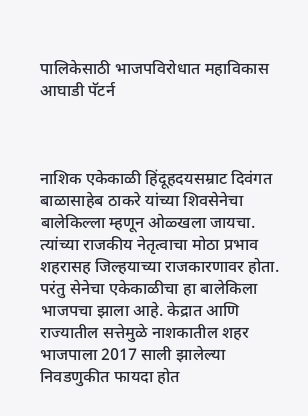पालिकेसाठी भाजपविरोधात महाविकास आघाडी पॅटर्न



नाशिक एकेकाळी हिंदूहदयसम्राट दिवंगत बाळासाहेब ठाकरे यांच्या शिवसेनेचा बालेकिल्ला म्हणून ओळ्खला जायचा. त्यांच्या राजकीय नेतृत्वाचा मोठा प्रभाव शहरासह जिल्हयाच्या राजकारणावर होता. परंतु सेनेचा एकेकाळीचा हा बालेकिला भाजपचा झाला आहे. केद्रात आणि राज्यातील सत्तेमुळे नाशकातील शहर भाजपाला 2017 साली झालेल्या निवडणुकीत फायदा होत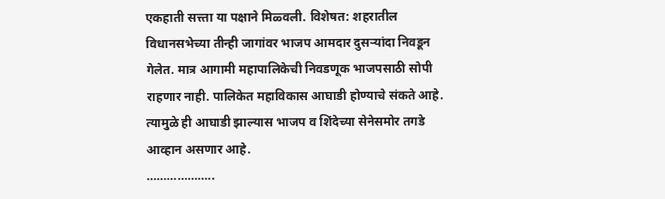एकहाती सत्त्ता या पक्षाने मिळ्वली. विशेषत: शहरातील विधानसभेच्या तीन्ही जागांवर भाजप आमदार दुसऱ्यांदा निवडून गेलेत. मात्र आगामी महापालिकेची निवडणूक भाजपसाठी सोपी राहणार नाही. पालिकेत महाविकास आघाडी होण्याचे संकते आहे. त्यामुळे ही आघाडी झाल्यास भाजप व शिंदेच्या सेनेसमोर तगडे आव्हान असणार आहे.
………………..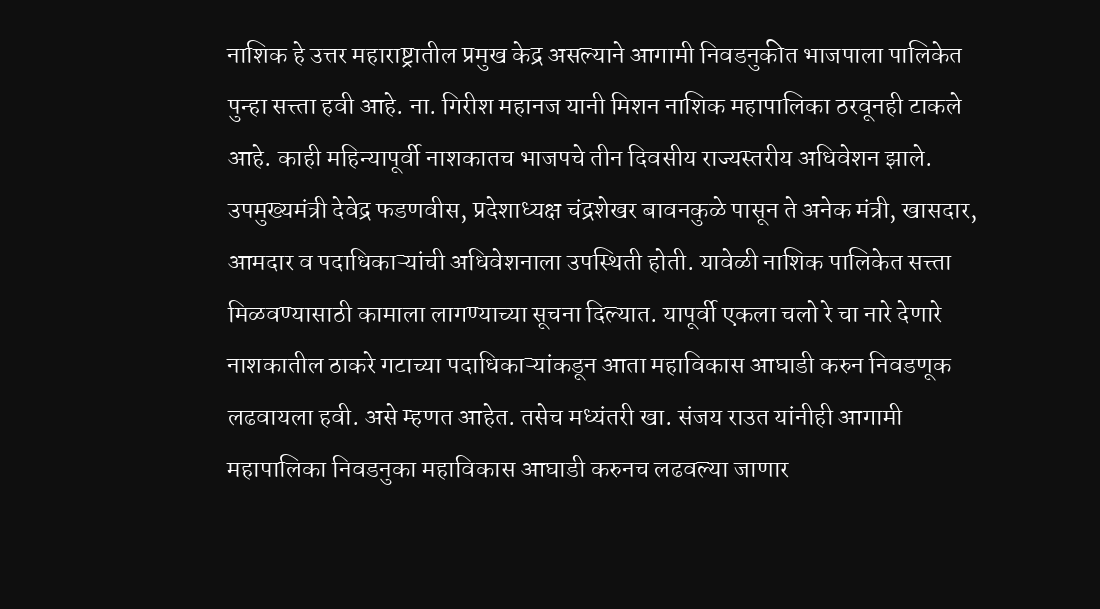नाशिक हे उत्तर महाराष्ट्रातील प्रमुख केद्र असल्याने आगामी निवडनुकीत भाजपाला पालिकेत पुन्हा सत्त्ता हवी आहे. ना. गिरीश महानज यानी मिशन नाशिक महापालिका ठरवूनही टाकले आहे. काही महिन्यापूर्वी नाशकातच भाजपचे तीन दिवसीय राज्यस्तरीय अधिवेशन झाले. उपमुख्यमंत्री देवेद्र फडणवीस, प्रदेशाध्यक्ष चंद्रशेखर बावनकुळे पासून ते अनेक मंत्री, खासदार, आमदार व पदाधिकाऱ्यांची अधिवेशनाला उपस्थिती होती. यावेळी नाशिक पालिकेत सत्त्ता मिळवण्यासाठी कामाला लागण्याच्या सूचना दिल्यात. यापूर्वी एकला चलो रे चा नारे देणारे नाशकातील ठाकरे गटाच्या पदाधिकाऱ्यांकडून आता महाविकास आघाडी करुन निवडणूक लढवायला हवी. असे म्हणत आहेत. तसेच मध्यंतरी खा. संजय राउत यांनीही आगामी महापालिका निवडनुका महाविकास आघाडी करुनच लढवल्या जाणार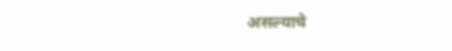असल्याचे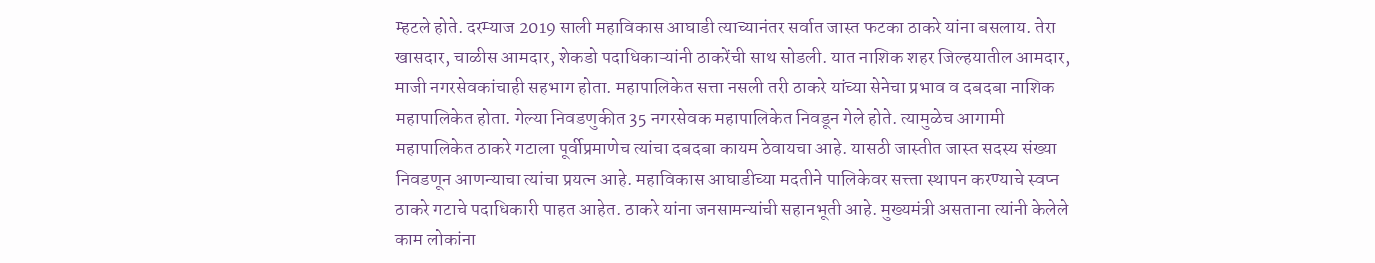म्हटले होते. दरम्याज 2019 साली महाविकास आघाडी त्याच्यानंतर सर्वात जास्त फटका ठाकरे यांना बसलाय. तेरा खासदार, चाळीस आमदार, शेकडो पदाधिकाऱ्यांनी ठाकरेंची साथ सोडली. यात नाशिक शहर जिल्हयातील आमदार, माजी नगरसेवकांचाही सहभाग होता. महापालिकेत सत्ता नसली तरी ठाकरे यांच्या सेनेचा प्रभाव व दबदबा नाशिक महापालिकेत होता. गेल्या निवडणुकीत 35 नगरसेवक महापालिकेत निवडून गेले होते. त्यामुळेच आगामी महापालिकेत ठाकरे गटाला पूर्वीप्रमाणेच त्यांचा दबदबा कायम ठेवायचा आहे. यासठी जास्तीत जास्त सदस्य संख्या निवडणून आणन्याचा त्यांचा प्रयत्न आहे. महाविकास आघाडीच्या मदतीने पालिकेवर सत्त्ता स्थापन करण्याचे स्वप्न ठाकरे गटाचे पदाधिकारी पाहत आहेत. ठाकरे यांना जनसामन्यांची सहानभूती आहे. मुख्यमंत्री असताना त्यांनी केलेले काम लोकांना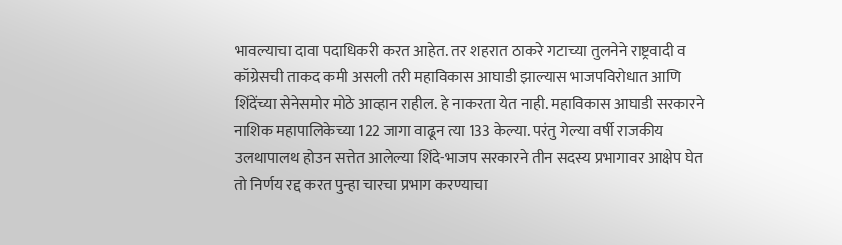भावल्याचा दावा पदाधिकरी करत आहेत. तर शहरात ठाकरे गटाच्या तुलनेने राष्ट्रवादी व कॉग्रेसची ताकद कमी असली तरी महाविकास आघाडी झाल्यास भाजपविरोधात आणि शिंदेंच्या सेनेसमोर मोठे आव्हान राहील. हे नाकरता येत नाही. महाविकास आघाडी सरकारने नाशिक महापालिकेच्या 122 जागा वाढून त्या 133 केल्या. परंतु गेल्या वर्षी राजकीय उलथापालथ होउन सत्तेत आलेल्या शिंदे-भाजप सरकारने तीन सदस्य प्रभागावर आक्षेप घेत तो निर्णय रद्द करत पुन्हा चारचा प्रभाग करण्याचा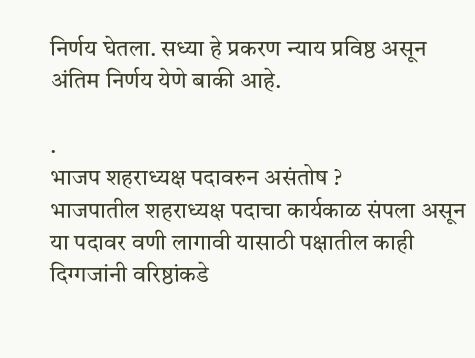निर्णय घेतला. सध्या हे प्रकरण न्याय प्रविष्ठ असून अंतिम निर्णय येणे बाकी आहे.

.
भाजप शहराध्यक्ष पदावरुन असंतोष ?
भाजपातील शहराध्यक्ष पदाचा कार्यकाळ संपला असून या पदावर वणी लागावी यासाठी पक्षातील काही दिग्गजांनी वरिष्ठांकडे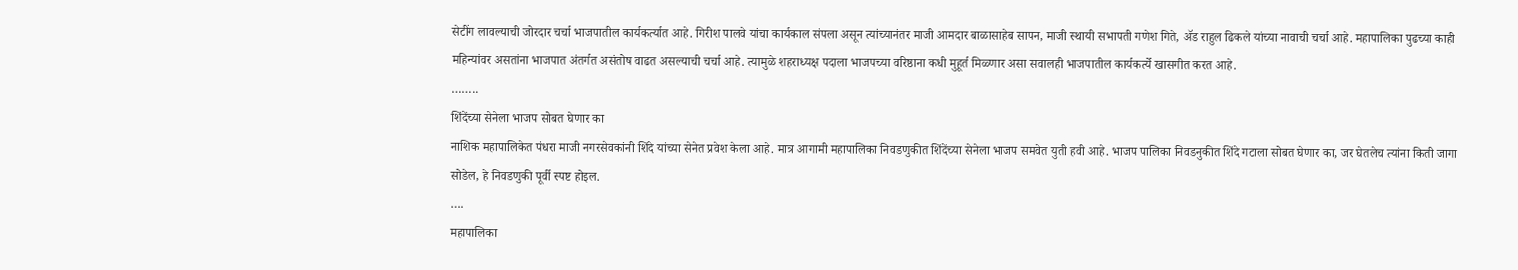सेटींग लावल्याची जोरदार चर्चा भाजपातील कार्यकर्त्यात आहे. गिरीश पालवे यांचा कार्यकाल संपला असून त्यांच्यानंतर माजी आमदार बाळासाहेब सापन, माजी स्थायी सभापती गणेश गिते, ॲड राहुल ढिकले यांच्या नावाची चर्चा आहे. महापालिका पुढच्या काही महिन्यांवर असतांना भाजपात अंतर्गत असंतोष वाढत असल्याची चर्चा आहे. त्यामुळे शहराध्यक्ष पदाला भाजपच्या वरिष्ठाना कधी मुहूर्त मिळ्णार असा सवालही भाजपातील कार्यकर्त्ये खासगीत करत आहे.
……..
शिंदेंच्या सेनेला भाजप सोबत घेणार का
नाशिक महापालिकेत पंधरा माजी नगरसेवकांनी शिंदे यांच्या सेनेत प्रवेश केला आहे. मात्र आगामी महापालिका निवडणुकीत शिंदेंच्या सेनेला भाजप समवेत युती हवी आहे. भाजप पालिका निवडनुकीत शिंदे गटाला सोबत घेणार का, जर घेतलेच त्यांना किती जागा सोडेल, हे निवडणुकी पूर्वी स्पष्ट होइल.
….
महापालिका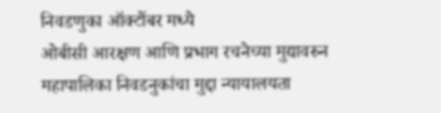निवडणुका ऑक्टोंबर मध्ये
ओबीसी आरक्षण आणि प्रभाग रचनेच्या मुद्यावरुन महापालिका निवडनुकांचा मुद्दा न्यायालयता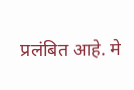प्रलंबित आहे. मे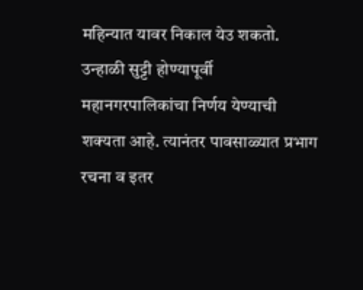महिन्यात यावर निकाल येउ शकतो. उन्हाळी सुट्टी होण्यापूर्वी महानगरपालिकांचा निर्णय येण्याची शक्यता आहे. त्यानंतर पावसाळ्यात प्रभाग रचना व इतर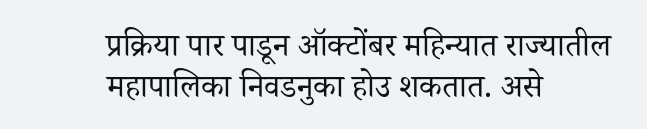प्रक्रिया पार पाडून ऑक्टोंबर महिन्यात राज्यातील महापालिका निवडनुका होउ शकतात. असे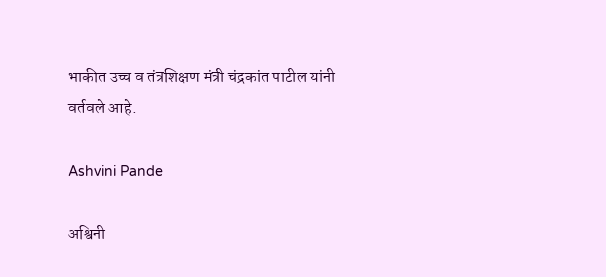भाकीत उच्च व तंत्रशिक्षण मंत्री चंद्रकांत पाटील यांनी वर्तवले आहे.

Ashvini Pande

अश्विनी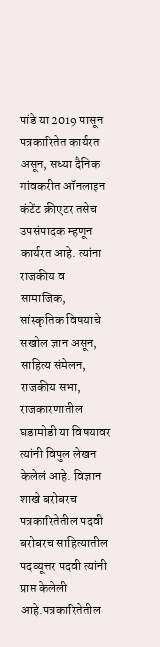पांडे या 2019 पासून पत्रकारितेत कार्यरत असून, सध्या दैनिक गांवकरीत ऑनलाइन कंटेंट क्रीएटर तसेच उपसंपादक म्हणून कार्यरत आहे. त्यांना राजकीय व सामाजिक, सांस्कृतिक विषयाचे सखोल ज्ञान असून, साहित्य संमेलन, राजकीय सभा, राजकारणातील घडामोडी या विषयावर त्यांनी विपुल लेखन केलेलं आहे. विज्ञान शाखे बरोबरच पत्रकारितेतील पदवी बरोबरच साहित्यातील पदव्यूत्तर पदवी त्यांनी प्राप्त केलेली आहे.पत्रकारितेतील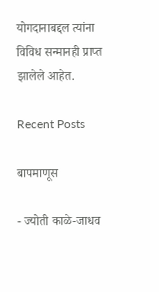योगदानाबद्दल त्यांना विविध सन्मानही प्राप्त झालेले आहेत.

Recent Posts

बापमाणूस

- ज्योती काळे-जाधव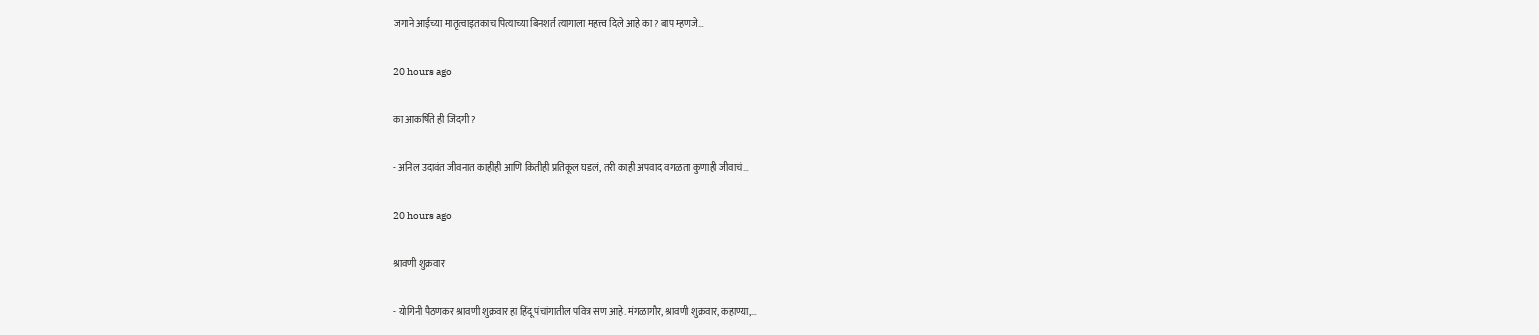जगाने आईच्या मातृत्वाइतकाच पित्याच्या बिनशर्त त्यागाला महत्त्व दिले आहे का? बाप म्हणजे…

20 hours ago

का आकर्षिते ही जिंदगी?

- अनिल उदावंत जीवनात काहीही आणि कितीही प्रतिकूल घडलं, तरी काही अपवाद वगळता कुणाही जीवाचं…

20 hours ago

श्रावणी शुक्रवार

- योगिनी पैठणकर श्रावणी शुक्रवार हा हिंदू पंचांगातील पवित्र सण आहे. मंगळागौर, श्रावणी शुक्रवार, कहाण्या,…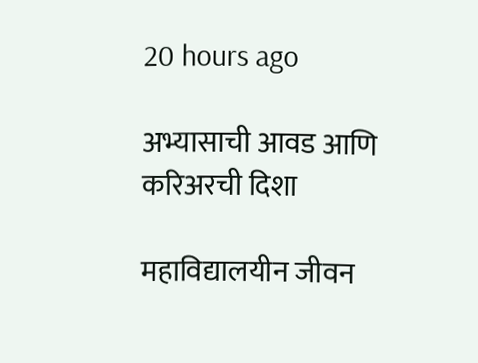20 hours ago

अभ्यासाची आवड आणि करिअरची दिशा

महाविद्यालयीन जीवन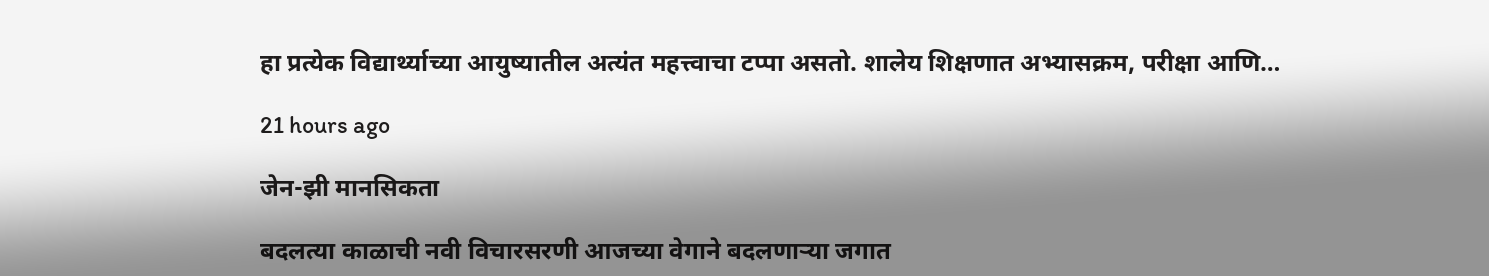हा प्रत्येक विद्यार्थ्याच्या आयुष्यातील अत्यंत महत्त्वाचा टप्पा असतो. शालेय शिक्षणात अभ्यासक्रम, परीक्षा आणि…

21 hours ago

जेन-झी मानसिकता

बदलत्या काळाची नवी विचारसरणी आजच्या वेगाने बदलणार्‍या जगात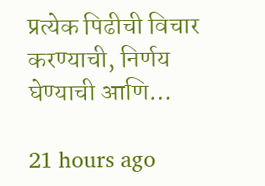प्रत्येक पिढीची विचार करण्याची, निर्णय घेण्याची आणि…

21 hours ago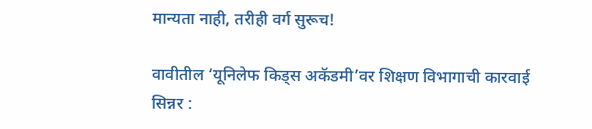मान्यता नाही, तरीही वर्ग सुरूच!

वावीतील ‘यूनिलेफ किड्स अकॅडमी’वर शिक्षण विभागाची कारवाई सिन्नर :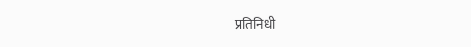प्रतिनिधी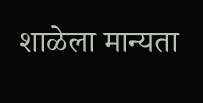शाळेला मान्यता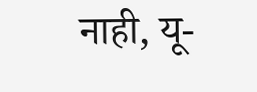नाही, यू-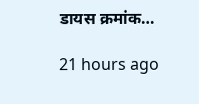डायस क्रमांक…

21 hours ago